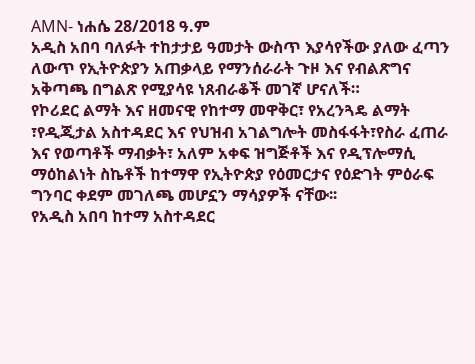AMN- ነሐሴ 28/2018 ዓ.ም
አዲስ አበባ ባለፉት ተከታታይ ዓመታት ውስጥ እያሳየችው ያለው ፈጣን ለውጥ የኢትዮጵያን አጠቃላይ የማንሰራራት ጉዞ እና የብልጽግና አቅጣጫ በግልጽ የሚያሳዩ ነጸብራቆች መገኛ ሆናለች።
የኮሪደር ልማት እና ዘመናዊ የከተማ መዋቅር፣ የአረንጓዴ ልማት ፣የዲጂታል አስተዳደር እና የህዝብ አገልግሎት መስፋፋት፣የስራ ፈጠራ እና የወጣቶች ማብቃት፣ አለም አቀፍ ዝግጅቶች እና የዲፕሎማሲ ማዕከልነት ስኬቶች ከተማዋ የኢትዮጵያ የዕመርታና የዕድገት ምዕራፍ ግንባር ቀደም መገለጫ መሆኗን ማሳያዎች ናቸው፡፡
የአዲስ አበባ ከተማ አስተዳደር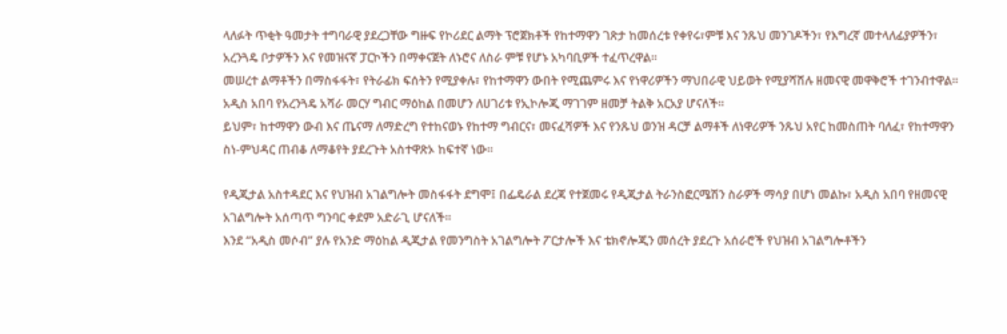ላለፉት ጥቂት ዓመታት ተግባራዊ ያደረጋቸው ግዙፍ የኮሪደር ልማት ፕሮጀክቶች የከተማዋን ገጽታ ከመሰረቱ የቀየሩ፣ምቹ እና ንጹህ መንገዶችን፣ የእግረኛ መተላለፊያዎችን፣ አረንጓዴ ቦታዎችን እና የመዝናኛ ፓርኮችን በማቀናጀት ለኑሮና ለስራ ምቹ የሆኑ አካባቢዎች ተፈጥረዋል።
መሠረተ ልማቶችን በማስፋፋት፣ የትራፊክ ፍሰትን የሚያቀሉ፣ የከተማዋን ውበት የሚጨምሩ እና የነዋሪዎችን ማህበራዊ ህይወት የሚያሻሽሉ ዘመናዊ መዋቅሮች ተገንብተዋል።
አዲስ አበባ የአረንጓዴ አሻራ መርሃ ግብር ማዕከል በመሆን ለሀገሪቱ የኢኮሎጂ ማገገም ዘመቻ ትልቅ አርአያ ሆናለች።
ይህም፣ ከተማዋን ውብ እና ጤናማ ለማድረግ የተከናወኑ የከተማ ግብርና፣ መናፈሻዎች እና የንጹህ ወንዝ ዳርቻ ልማቶች ለነዋሪዎች ንጹህ አየር ከመስጠት ባለፈ፣ የከተማዋን ስነ-ምህዳር ጠብቆ ለማቆየት ያደረጉት አስተዋጽኦ ከፍተኛ ነው።

የዲጂታል አስተዳደር እና የህዝብ አገልግሎት መስፋፋት ደግሞ፤ በፌዴራል ደረጃ የተጀመሩ የዲጂታል ትራንስፎርሜሽን ስራዎች ማሳያ በሆነ መልኩ፣ አዲስ አበባ የዘመናዊ አገልግሎት አሰጣጥ ግንባር ቀደም አድራጊ ሆናለች።
እንደ “አዲስ መሶብ” ያሉ የአንድ ማዕከል ዲጂታል የመንግስት አገልግሎት ፖርታሎች እና ቴክኖሎጂን መሰረት ያደረጉ አሰራሮች የህዝብ አገልግሎቶችን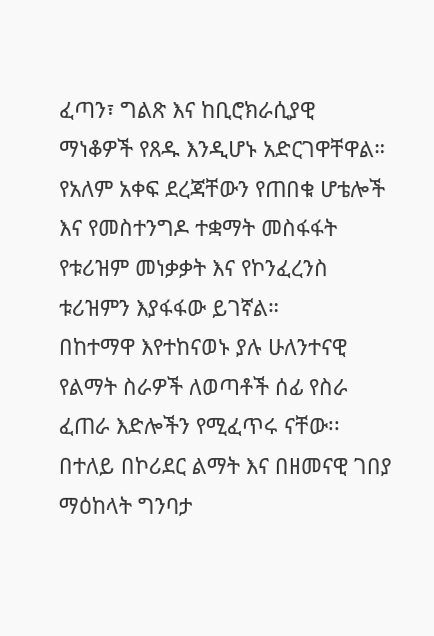ፈጣን፣ ግልጽ እና ከቢሮክራሲያዊ ማነቆዎች የጸዱ እንዲሆኑ አድርገዋቸዋል።
የአለም አቀፍ ደረጃቸውን የጠበቁ ሆቴሎች እና የመስተንግዶ ተቋማት መስፋፋት የቱሪዝም መነቃቃት እና የኮንፈረንስ ቱሪዝምን እያፋፋው ይገኛል።
በከተማዋ እየተከናወኑ ያሉ ሁለንተናዊ የልማት ስራዎች ለወጣቶች ሰፊ የስራ ፈጠራ እድሎችን የሚፈጥሩ ናቸው፡፡
በተለይ በኮሪደር ልማት እና በዘመናዊ ገበያ ማዕከላት ግንባታ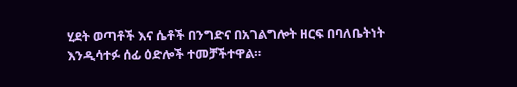ሂደት ወጣቶች እና ሴቶች በንግድና በአገልግሎት ዘርፍ በባለቤትነት እንዲሳተፉ ሰፊ ዕድሎች ተመቻችተዋል።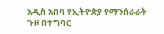አዲስ አበባ የኢትዮጵያ የማንሰራራት ጉዞ በተግባር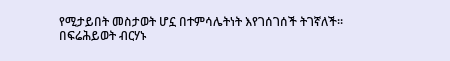የሚታይበት መስታወት ሆኗ በተምሳሌትነት እየገሰገሰች ትገኛለች።
በፍሬሕይወት ብርሃኑ